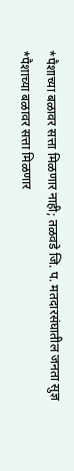*पैशाच्या बळावर सत्ता मिळणार नाही; तळवडे जि. प. मतदारसंघातील जनता सुज्ञ
*पैशाच्या बळावर सत्ता मिळणार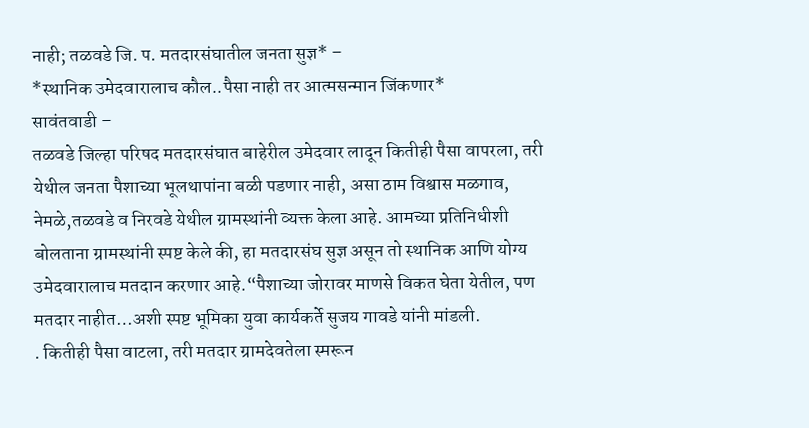नाही; तळवडे जि. प. मतदारसंघातील जनता सुज्ञ* –
*स्थानिक उमेदवारालाच कौल..पैसा नाही तर आत्मसन्मान जिंकणार*
सावंतवाडी –
तळवडे जिल्हा परिषद मतदारसंघात बाहेरील उमेदवार लादून कितीही पैसा वापरला, तरी येथील जनता पैशाच्या भूलथापांना बळी पडणार नाही, असा ठाम विश्वास मळगाव, नेमळे,तळवडे व निरवडे येथील ग्रामस्थांनी व्यक्त केला आहे. आमच्या प्रतिनिधीशी बोलताना ग्रामस्थांनी स्पष्ट केले की, हा मतदारसंघ सुज्ञ असून तो स्थानिक आणि योग्य उमेदवारालाच मतदान करणार आहे.“पैशाच्या जोरावर माणसे विकत घेता येतील, पण मतदार नाहीत…अशी स्पष्ट भूमिका युवा कार्यकर्ते सुजय गावडे यांनी मांडली.
. कितीही पैसा वाटला, तरी मतदार ग्रामदेवतेला स्मरून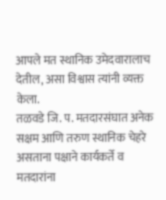आपले मत स्थानिक उमेदवारालाच देतील, असा विश्वास त्यांनी व्यक्त केला.
तळवडे जि. प. मतदारसंघात अनेक सक्षम आणि तरुण स्थानिक चेहरे असताना पक्षाने कार्यकर्ते व मतदारांना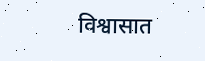विश्वासात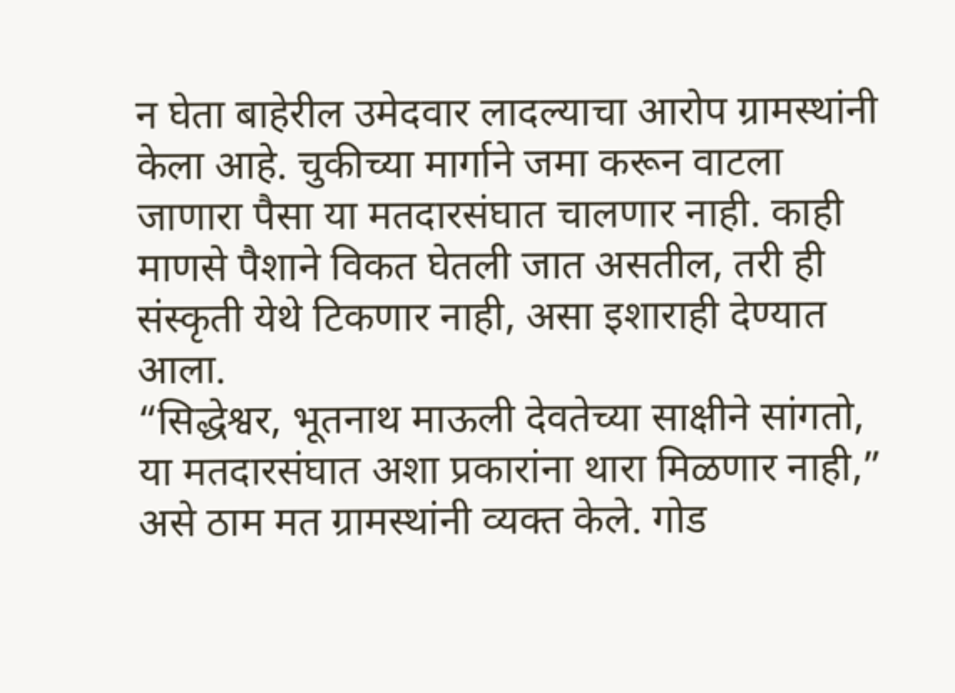न घेता बाहेरील उमेदवार लादल्याचा आरोप ग्रामस्थांनी केला आहे. चुकीच्या मार्गाने जमा करून वाटला जाणारा पैसा या मतदारसंघात चालणार नाही. काही माणसे पैशाने विकत घेतली जात असतील, तरी ही संस्कृती येथे टिकणार नाही, असा इशाराही देण्यात आला.
“सिद्धेश्वर, भूतनाथ माऊली देवतेच्या साक्षीने सांगतो, या मतदारसंघात अशा प्रकारांना थारा मिळणार नाही,” असे ठाम मत ग्रामस्थांनी व्यक्त केले. गोड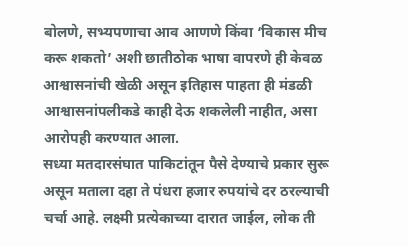बोलणे, सभ्यपणाचा आव आणणे किंवा ‘विकास मीच करू शकतो’ अशी छातीठोक भाषा वापरणे ही केवळ आश्वासनांची खेळी असून इतिहास पाहता ही मंडळी आश्वासनांपलीकडे काही देऊ शकलेली नाहीत, असा आरोपही करण्यात आला.
सध्या मतदारसंघात पाकिटांतून पैसे देण्याचे प्रकार सुरू असून मताला दहा ते पंधरा हजार रुपयांचे दर ठरल्याची चर्चा आहे. लक्ष्मी प्रत्येकाच्या दारात जाईल, लोक ती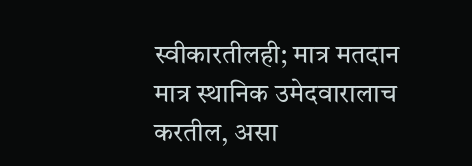स्वीकारतीलही; मात्र मतदान मात्र स्थानिक उमेदवारालाच करतील, असा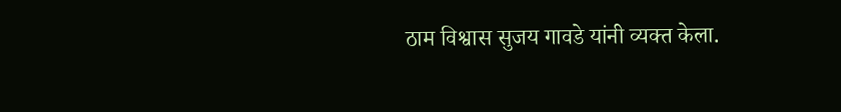ठाम विश्वास सुजय गावडे यांनी व्यक्त केला.